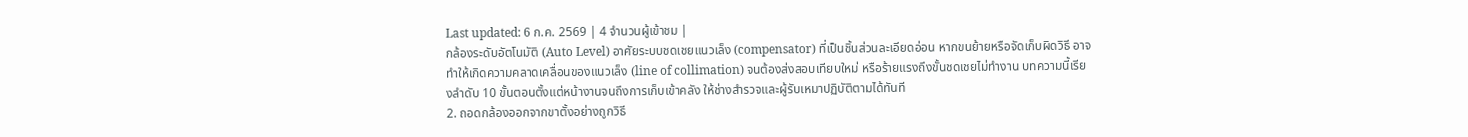Last updated: 6 ก.ค. 2569 | 4 จำนวนผู้เข้าชม |
กล้องระดับอัตโนมัติ (Auto Level) อาศัยระบบชดเชยแนวเล็ง (compensator) ที่เป็นชิ้นส่วนละเอียดอ่อน หากขนย้ายหรือจัดเก็บผิดวิธี อาจทำให้เกิดความคลาดเคลื่อนของแนวเล็ง (line of collimation) จนต้องส่งสอบเทียบใหม่ หรือร้ายแรงถึงขั้นชดเชยไม่ทำงาน บทความนี้เรียงลำดับ 10 ขั้นตอนตั้งแต่หน้างานจนถึงการเก็บเข้าคลัง ให้ช่างสำรวจและผู้รับเหมาปฏิบัติตามได้ทันที
2. ถอดกล้องออกจากขาตั้งอย่างถูกวิธี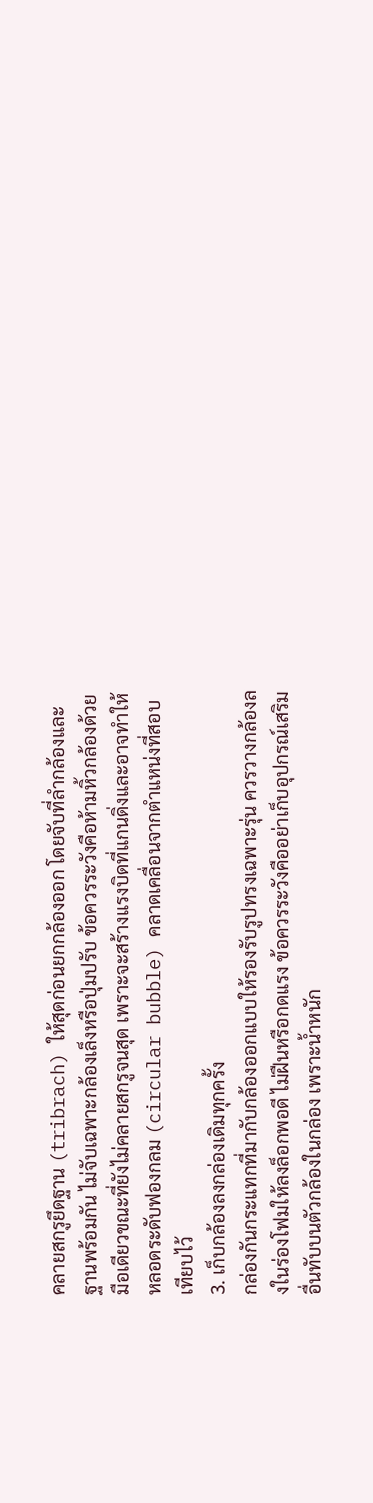คลายสกรูยึดฐาน (tribrach) ให้สุดก่อนยกกล้องออก โดยจับที่ลำกล้องและฐานพร้อมกัน ไม่จับเฉพาะกล้องเล็งหรือปุ่มปรับ ข้อควรระวังคือห้ามหิ้วกล้องด้วยมือเดียวขณะที่ยังไม่คลายสกรูจนสุด เพราะจะสร้างแรงบิดที่แกนดิ่งและอาจทำให้หลอดระดับฟองกลม (circular bubble) คลาดเคลื่อนจากตำแหน่งที่สอบเทียบไว้
3. เก็บกล้องลงกล่องเดิมทุกครั้ง
กล่องกันกระแทกที่มากับกล้องออกแบบให้รองรับรูปทรงเฉพาะรุ่น ควรวางกล้องลงในร่องโฟมให้ลงล็อกพอดี ไม่ฝืนหรือกดแรง ข้อควรระวังคืออย่าเก็บอุปกรณ์เสริมอื่นทับบนตัวกล้องในกล่อง เพราะน้ำหนัก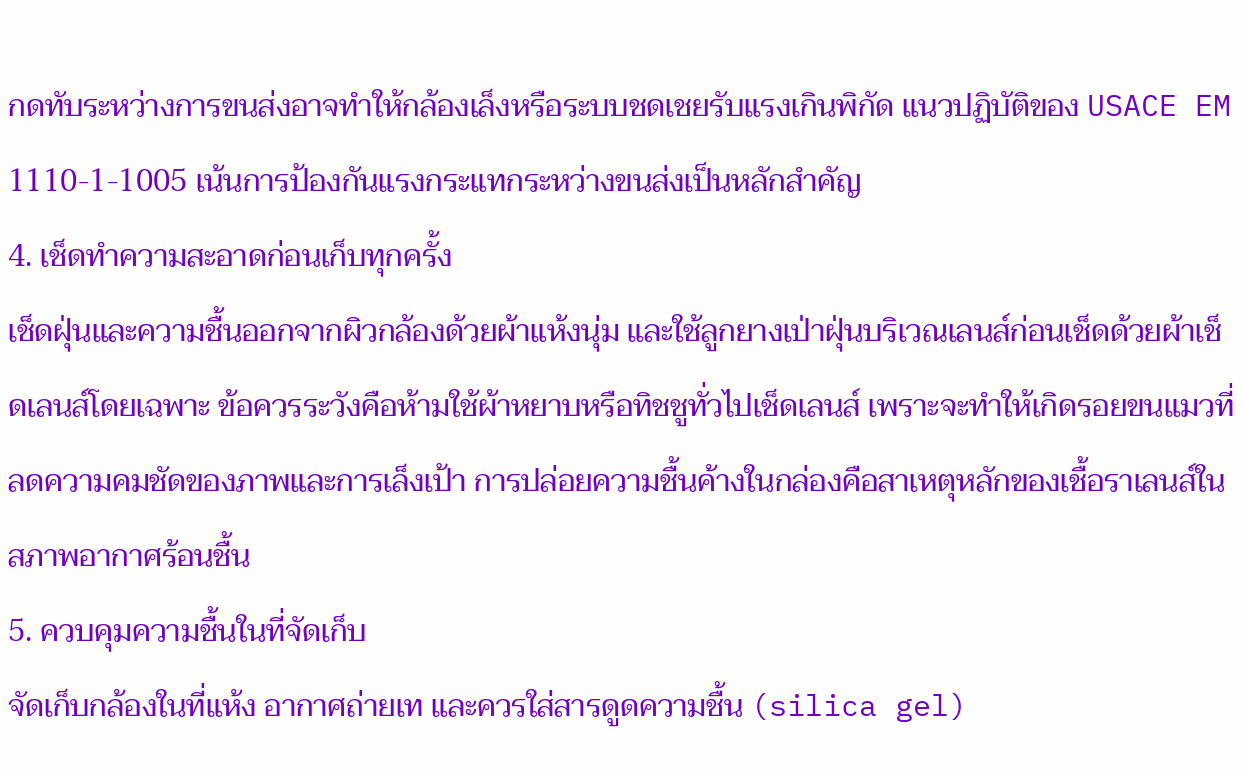กดทับระหว่างการขนส่งอาจทำให้กล้องเล็งหรือระบบชดเชยรับแรงเกินพิกัด แนวปฏิบัติของ USACE EM 1110-1-1005 เน้นการป้องกันแรงกระแทกระหว่างขนส่งเป็นหลักสำคัญ
4. เช็ดทำความสะอาดก่อนเก็บทุกครั้ง
เช็ดฝุ่นและความชื้นออกจากผิวกล้องด้วยผ้าแห้งนุ่ม และใช้ลูกยางเป่าฝุ่นบริเวณเลนส์ก่อนเช็ดด้วยผ้าเช็ดเลนส์โดยเฉพาะ ข้อควรระวังคือห้ามใช้ผ้าหยาบหรือทิชชูทั่วไปเช็ดเลนส์ เพราะจะทำให้เกิดรอยขนแมวที่ลดความคมชัดของภาพและการเล็งเป้า การปล่อยความชื้นค้างในกล่องคือสาเหตุหลักของเชื้อราเลนส์ในสภาพอากาศร้อนชื้น
5. ควบคุมความชื้นในที่จัดเก็บ
จัดเก็บกล้องในที่แห้ง อากาศถ่ายเท และควรใส่สารดูดความชื้น (silica gel)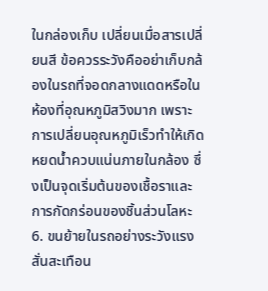ในกล่องเก็บ เปลี่ยนเมื่อสารเปลี่ยนสี ข้อควรระวังคืออย่าเก็บกล้องในรถที่จอดกลางแดดหรือในห้องที่อุณหภูมิสวิงมาก เพราะการเปลี่ยนอุณหภูมิเร็วทำให้เกิดหยดน้ำควบแน่นภายในกล้อง ซึ่งเป็นจุดเริ่มต้นของเชื้อราและการกัดกร่อนของชิ้นส่วนโลหะ
6. ขนย้ายในรถอย่างระวังแรงสั่นสะเทือน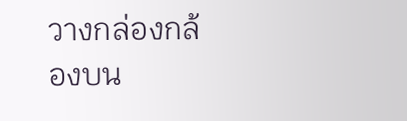วางกล่องกล้องบน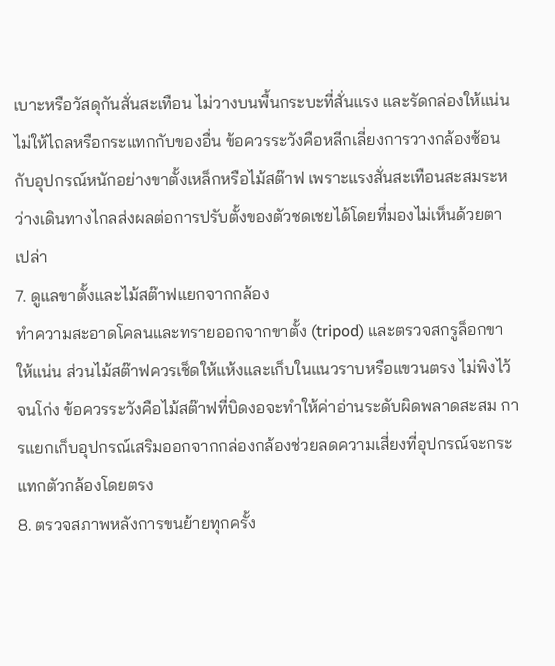เบาะหรือวัสดุกันสั่นสะเทือน ไม่วางบนพื้นกระบะที่สั่นแรง และรัดกล่องให้แน่นไม่ให้ไถลหรือกระแทกกับของอื่น ข้อควรระวังคือหลีกเลี่ยงการวางกล้องซ้อนกับอุปกรณ์หนักอย่างขาตั้งเหล็กหรือไม้สต๊าฟ เพราะแรงสั่นสะเทือนสะสมระหว่างเดินทางไกลส่งผลต่อการปรับตั้งของตัวชดเชยได้โดยที่มองไม่เห็นด้วยตาเปล่า
7. ดูแลขาตั้งและไม้สต๊าฟแยกจากกล้อง
ทำความสะอาดโคลนและทรายออกจากขาตั้ง (tripod) และตรวจสกรูล็อกขาให้แน่น ส่วนไม้สต๊าฟควรเช็ดให้แห้งและเก็บในแนวราบหรือแขวนตรง ไม่พิงไว้จนโก่ง ข้อควรระวังคือไม้สต๊าฟที่บิดงอจะทำให้ค่าอ่านระดับผิดพลาดสะสม การแยกเก็บอุปกรณ์เสริมออกจากกล่องกล้องช่วยลดความเสี่ยงที่อุปกรณ์จะกระแทกตัวกล้องโดยตรง
8. ตรวจสภาพหลังการขนย้ายทุกครั้ง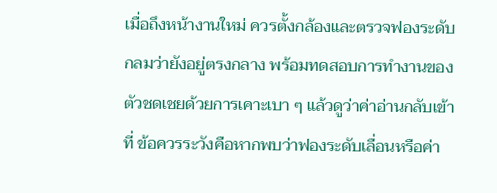เมื่อถึงหน้างานใหม่ ควรตั้งกล้องและตรวจฟองระดับกลมว่ายังอยู่ตรงกลาง พร้อมทดสอบการทำงานของตัวชดเชยด้วยการเคาะเบา ๆ แล้วดูว่าค่าอ่านกลับเข้าที่ ข้อควรระวังคือหากพบว่าฟองระดับเลื่อนหรือค่า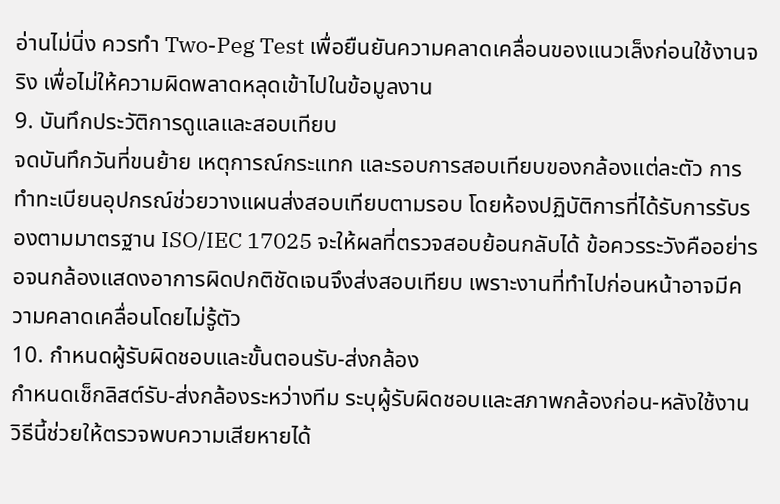อ่านไม่นิ่ง ควรทำ Two-Peg Test เพื่อยืนยันความคลาดเคลื่อนของแนวเล็งก่อนใช้งานจริง เพื่อไม่ให้ความผิดพลาดหลุดเข้าไปในข้อมูลงาน
9. บันทึกประวัติการดูแลและสอบเทียบ
จดบันทึกวันที่ขนย้าย เหตุการณ์กระแทก และรอบการสอบเทียบของกล้องแต่ละตัว การทำทะเบียนอุปกรณ์ช่วยวางแผนส่งสอบเทียบตามรอบ โดยห้องปฏิบัติการที่ได้รับการรับรองตามมาตรฐาน ISO/IEC 17025 จะให้ผลที่ตรวจสอบย้อนกลับได้ ข้อควรระวังคืออย่ารอจนกล้องแสดงอาการผิดปกติชัดเจนจึงส่งสอบเทียบ เพราะงานที่ทำไปก่อนหน้าอาจมีความคลาดเคลื่อนโดยไม่รู้ตัว
10. กำหนดผู้รับผิดชอบและขั้นตอนรับ-ส่งกล้อง
กำหนดเช็กลิสต์รับ-ส่งกล้องระหว่างทีม ระบุผู้รับผิดชอบและสภาพกล้องก่อน-หลังใช้งาน วิธีนี้ช่วยให้ตรวจพบความเสียหายได้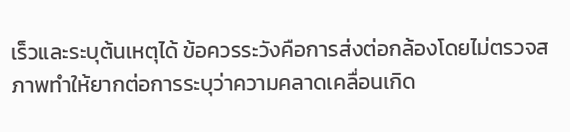เร็วและระบุต้นเหตุได้ ข้อควรระวังคือการส่งต่อกล้องโดยไม่ตรวจสภาพทำให้ยากต่อการระบุว่าความคลาดเคลื่อนเกิด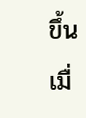ขึ้นเมื่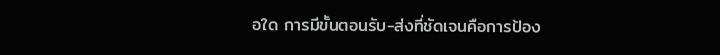อใด การมีขั้นตอนรับ-ส่งที่ชัดเจนคือการป้อง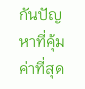กันปัญหาที่คุ้มค่าที่สุด